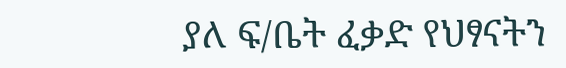ያለ ፍ/ቤት ፈቃድ የህፃናትን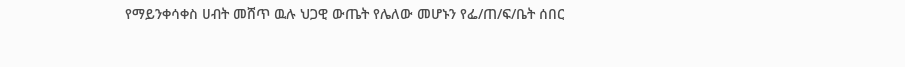የማይንቀሳቀስ ሀብት መሸጥ ዉሉ ህጋዊ ውጤት የሌለው መሆኑን የፌ/ጠ/ፍ/ቤት ሰበር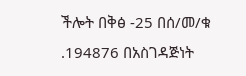ችሎት በቅፅ -25 በሰ/መ/ቁ .194876 በአስገዳጅነት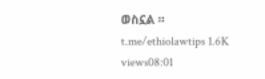ወስኗል ። t.me/ethiolawtips 1.6K views08:01